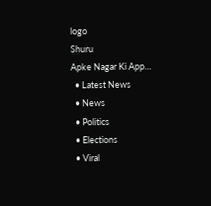logo
Shuru
Apke Nagar Ki App…
  • Latest News
  • News
  • Politics
  • Elections
  • Viral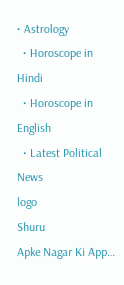• Astrology
  • Horoscope in Hindi
  • Horoscope in English
  • Latest Political News
logo
Shuru
Apke Nagar Ki App…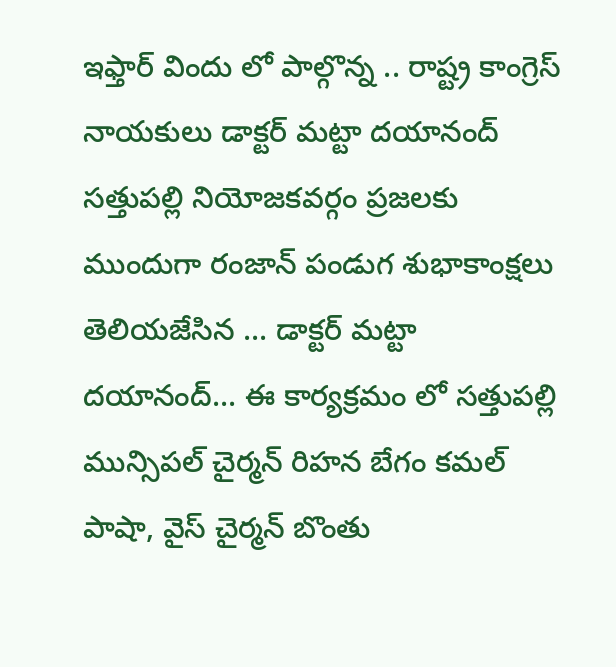ఇఫ్తార్ విందు లో పాల్గొన్న .. రాష్ట్ర కాంగ్రెస్ నాయకులు డాక్టర్ మట్టా దయానంద్ సత్తుపల్లి నియోజకవర్గం ప్రజలకు ముందుగా రంజాన్ పండుగ శుభాకాంక్షలు తెలియజేసిన ... డాక్టర్ మట్టా దయానంద్... ఈ కార్యక్రమం లో సత్తుపల్లి మున్సిపల్ చైర్మన్ రిహన బేగం కమల్ పాషా, వైస్ చైర్మన్ బొంతు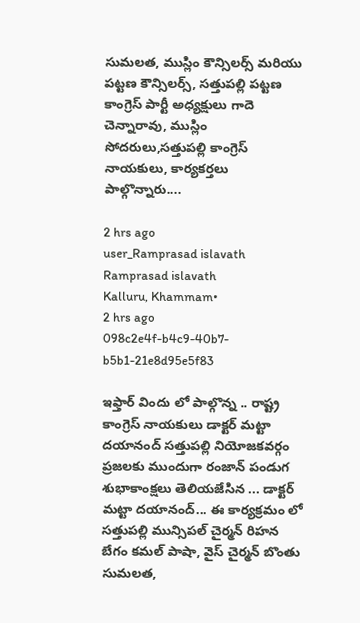సుమలత, ముస్లిం కౌన్సిలర్స్ మరియు పట్టణ కౌన్సిలర్స్, సత్తుపల్లి పట్టణ కాంగ్రెస్ పార్టీ అధ్యక్షులు గాదె చెన్నారావు, ముస్లిం సోదరులు,సత్తుపల్లి కాంగ్రెస్ నాయకులు, కార్యకర్తలు పాల్గొన్నారు....

2 hrs ago
user_Ramprasad islavath
Ramprasad islavath
Kalluru, Khammam•
2 hrs ago
098c2e4f-b4c9-40b7-b5b1-21e8d95e5f83

ఇఫ్తార్ విందు లో పాల్గొన్న .. రాష్ట్ర కాంగ్రెస్ నాయకులు డాక్టర్ మట్టా దయానంద్ సత్తుపల్లి నియోజకవర్గం ప్రజలకు ముందుగా రంజాన్ పండుగ శుభాకాంక్షలు తెలియజేసిన ... డాక్టర్ మట్టా దయానంద్... ఈ కార్యక్రమం లో సత్తుపల్లి మున్సిపల్ చైర్మన్ రిహన బేగం కమల్ పాషా, వైస్ చైర్మన్ బొంతు సుమలత,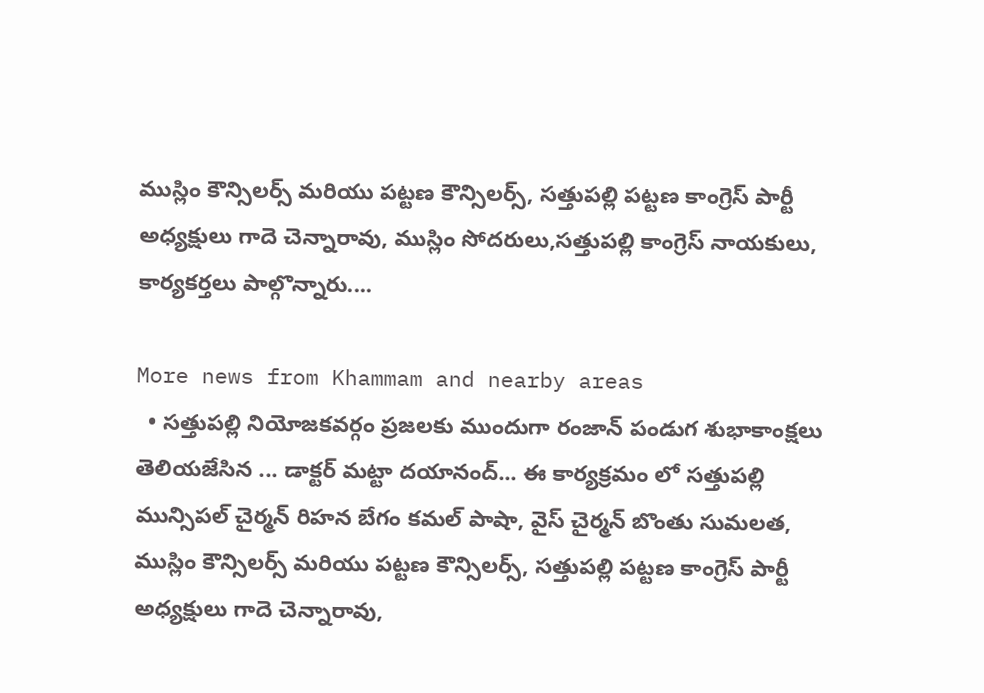ముస్లిం కౌన్సిలర్స్ మరియు పట్టణ కౌన్సిలర్స్, సత్తుపల్లి పట్టణ కాంగ్రెస్ పార్టీ అధ్యక్షులు గాదె చెన్నారావు, ముస్లిం సోదరులు,సత్తుపల్లి కాంగ్రెస్ నాయకులు, కార్యకర్తలు పాల్గొన్నారు....

More news from Khammam and nearby areas
  • సత్తుపల్లి నియోజకవర్గం ప్రజలకు ముందుగా రంజాన్ పండుగ శుభాకాంక్షలు తెలియజేసిన ... డాక్టర్ మట్టా దయానంద్... ఈ కార్యక్రమం లో సత్తుపల్లి మున్సిపల్ చైర్మన్ రిహన బేగం కమల్ పాషా, వైస్ చైర్మన్ బొంతు సుమలత, ముస్లిం కౌన్సిలర్స్ మరియు పట్టణ కౌన్సిలర్స్, సత్తుపల్లి పట్టణ కాంగ్రెస్ పార్టీ అధ్యక్షులు గాదె చెన్నారావు,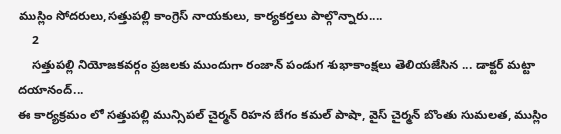ముస్లిం సోదరులు,సత్తుపల్లి కాంగ్రెస్ నాయకులు, కార్యకర్తలు పాల్గొన్నారు....
    2
    సత్తుపల్లి నియోజకవర్గం ప్రజలకు ముందుగా రంజాన్ పండుగ శుభాకాంక్షలు తెలియజేసిన ... డాక్టర్ మట్టా దయానంద్...
ఈ కార్యక్రమం లో సత్తుపల్లి మున్సిపల్ చైర్మన్ రిహన బేగం కమల్ పాషా, వైస్ చైర్మన్ బొంతు సుమలత, ముస్లిం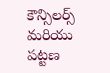కౌన్సిలర్స్ మరియు పట్టణ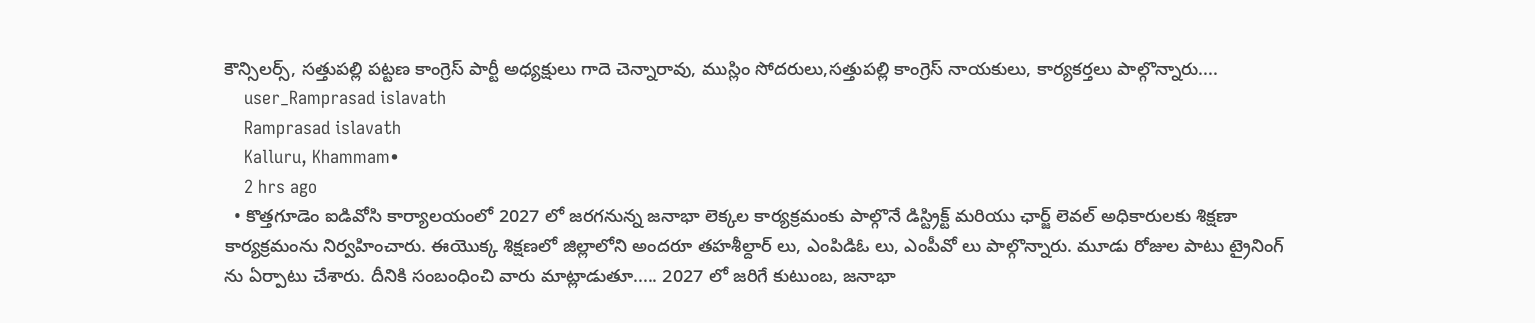కౌన్సిలర్స్, సత్తుపల్లి పట్టణ కాంగ్రెస్ పార్టీ అధ్యక్షులు గాదె చెన్నారావు, ముస్లిం సోదరులు,సత్తుపల్లి కాంగ్రెస్ నాయకులు, కార్యకర్తలు పాల్గొన్నారు....
    user_Ramprasad islavath
    Ramprasad islavath
    Kalluru, Khammam•
    2 hrs ago
  • కొత్తగూడెం ఐడివోసి కార్యాలయంలో 2027 లో జరగనున్న జనాభా లెక్కల కార్యక్రమంకు పాల్గొనే డిస్ట్రిక్ట్ మరియు ఛార్జ్ లెవల్ అధికారులకు శిక్షణా కార్యక్రమంను నిర్వహించారు. ఈయొక్క శిక్షణలో జిల్లాలోని అందరూ తహశీల్దార్ లు, ఎంపిడిఓ లు, ఎంపీవో లు పాల్గొన్నారు. మూడు రోజుల పాటు ట్రైనింగ్ ను ఏర్పాటు చేశారు. దీనికి సంబంధించి వారు మాట్లాడుతూ..... 2027 లో జరిగే కుటుంబ, జనాభా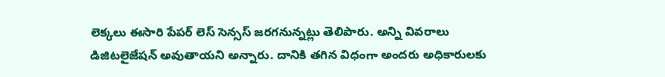లెక్కలు ఈసారి పేపర్ లెస్ సెన్సస్ జరగనున్నట్లు తెలిపారు. అన్ని వివరాలు డిజిటలైజేషన్ అవుతాయని అన్నారు. దానికి తగిన విధంగా అందరు అధికారులకు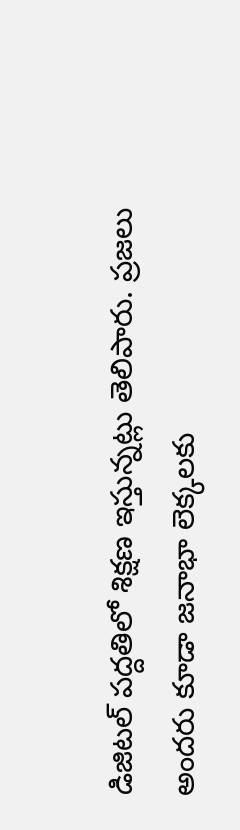డిజిటల్ పద్దతిలో శిక్షణ ఇస్తున్నట్లు తెలిపారు. ప్రజలు అందరు కూడా జనాభా లెక్కలకు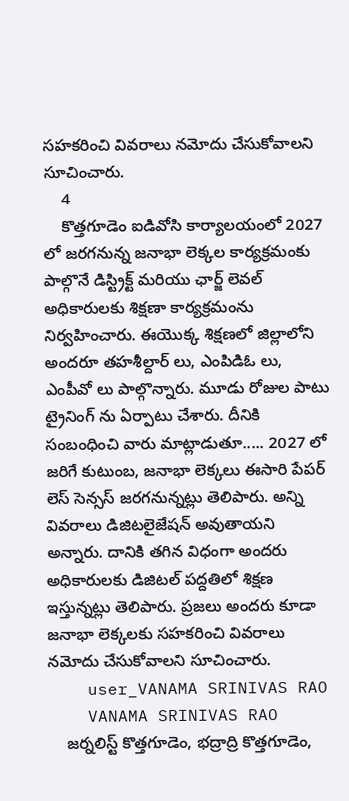సహకరించి వివరాలు నమోదు చేసుకోవాలని సూచించారు.
    4
    కొత్తగూడెం ఐడివోసి కార్యాలయంలో 2027 లో జరగనున్న జనాభా లెక్కల కార్యక్రమంకు పాల్గొనే డిస్ట్రిక్ట్ మరియు ఛార్జ్ లెవల్ అధికారులకు శిక్షణా కార్యక్రమంను నిర్వహించారు. ఈయొక్క శిక్షణలో జిల్లాలోని అందరూ తహశీల్దార్ లు, ఎంపిడిఓ లు, ఎంపీవో లు పాల్గొన్నారు. మూడు రోజుల పాటు ట్రైనింగ్ ను ఏర్పాటు చేశారు. దీనికి సంబంధించి వారు మాట్లాడుతూ..... 2027 లో జరిగే కుటుంబ, జనాభా లెక్కలు ఈసారి పేపర్ లెస్ సెన్సస్ జరగనున్నట్లు తెలిపారు. అన్ని వివరాలు డిజిటలైజేషన్ అవుతాయని అన్నారు. దానికి తగిన విధంగా అందరు అధికారులకు డిజిటల్ పద్దతిలో శిక్షణ ఇస్తున్నట్లు తెలిపారు. ప్రజలు అందరు కూడా జనాభా లెక్కలకు సహకరించి వివరాలు నమోదు చేసుకోవాలని సూచించారు.
    user_VANAMA SRINIVAS RAO
    VANAMA SRINIVAS RAO
    జర్నలిస్ట్ కొత్తగూడెం, భద్రాద్రి కొత్తగూడెం,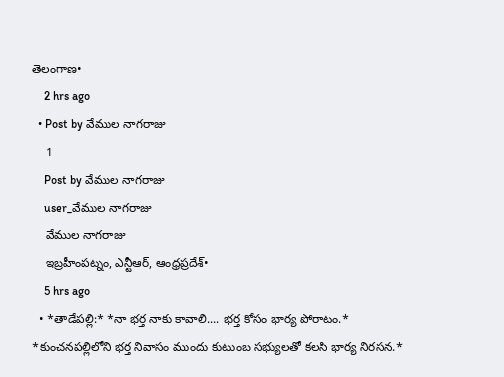తెలంగాణ•
    2 hrs ago
  • Post by వేముల నాగరాజు
    1
    Post by వేముల నాగరాజు
    user_వేముల నాగరాజు
    వేముల నాగరాజు
    ఇబ్రహీంపట్నం, ఎన్టీఆర్, ఆంధ్రప్రదేశ్•
    5 hrs ago
  • *తాడేపల్లి:* *నా భర్త నాకు కావాలి.... భర్త కోసం భార్య పోరాటం.* *కుంచనపల్లిలోని భర్త నివాసం ముందు కుటుంబ సభ్యులతో కలసి భార్య నిరసన.*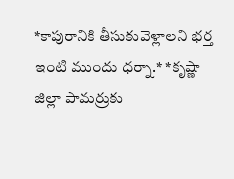*కాపురానికి తీసుకువెళ్లాలని భర్త ఇంటి ముందు ధర్నా.* *కృష్ణా జిల్లా పామర్రుకు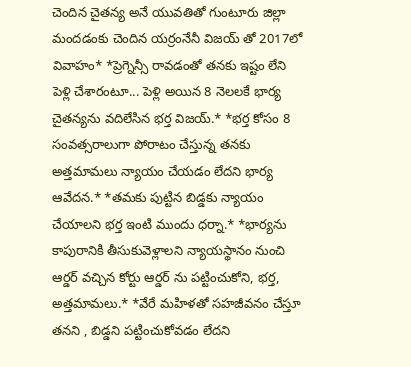చెందిన చైతన్య అనే యువతితో గుంటూరు జిల్లా మందడంకు చెందిన యర్రంనేనీ విజయ్ తో 2017లో వివాహం* *ప్రెగ్నెన్సీ రావడంతో తనకు ఇష్టం లేని పెళ్లి చేశారంటూ... పెళ్లి అయిన 8 నెలలకే భార్య చైతన్యను వదిలేసిన భర్త విజయ్.* *భర్త కోసం 8 సంవత్సరాలుగా పోరాటం చేస్తున్న తనకు అత్తమామలు న్యాయం చేయడం లేదని భార్య ఆవేదన.* *తమకు పుట్టిన బిడ్డకు న్యాయం చేయాలని భర్త ఇంటి ముందు ధర్నా.* *భార్యను కాపురానికి తీసుకువెళ్లాలని న్యాయస్థానం నుంచి ఆర్డర్ వచ్చిన కోర్టు ఆర్డర్ ను పట్టించుకోని, భర్త, అత్తమామలు.* *వేరే మహిళతో సహజీవనం చేస్తూ తనని , బిడ్డని పట్టించుకోవడం లేదని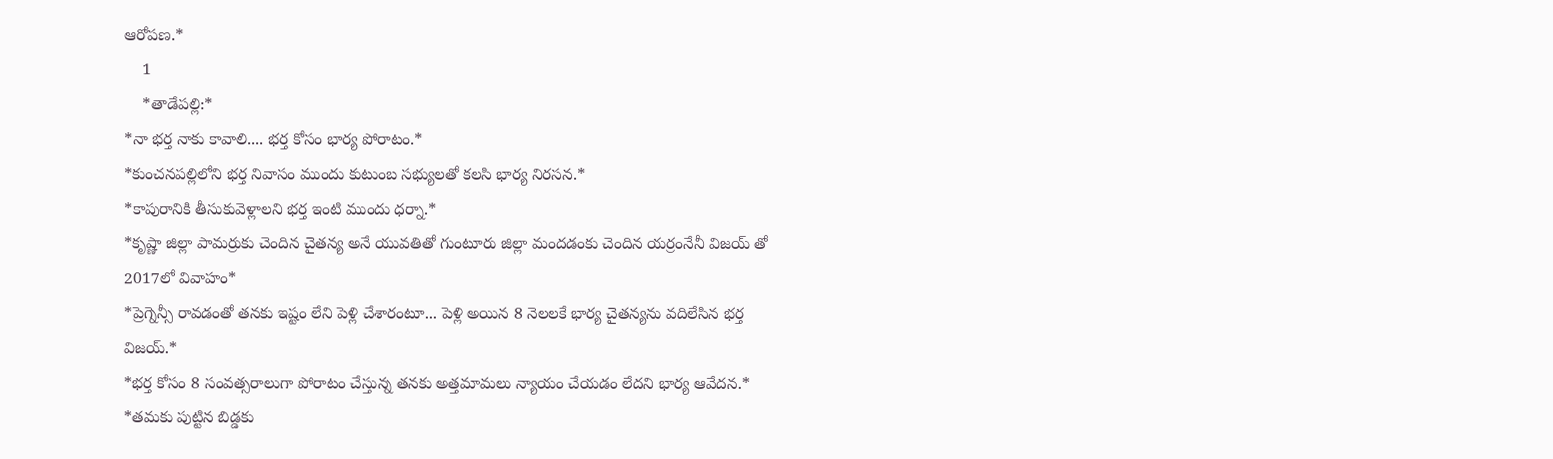ఆరోపణ.*
    1
    *తాడేపల్లి:*
*నా భర్త నాకు కావాలి.... భర్త కోసం భార్య పోరాటం.*
*కుంచనపల్లిలోని భర్త నివాసం ముందు కుటుంబ సభ్యులతో కలసి భార్య నిరసన.*
*కాపురానికి తీసుకువెళ్లాలని భర్త ఇంటి ముందు ధర్నా.*
*కృష్ణా జిల్లా పామర్రుకు చెందిన చైతన్య అనే యువతితో గుంటూరు జిల్లా మందడంకు చెందిన యర్రంనేనీ విజయ్ తో 2017లో వివాహం*
*ప్రెగ్నెన్సీ రావడంతో తనకు ఇష్టం లేని పెళ్లి చేశారంటూ... పెళ్లి అయిన 8 నెలలకే భార్య చైతన్యను వదిలేసిన భర్త విజయ్.*
*భర్త కోసం 8 సంవత్సరాలుగా పోరాటం చేస్తున్న తనకు అత్తమామలు న్యాయం చేయడం లేదని భార్య ఆవేదన.*
*తమకు పుట్టిన బిడ్డకు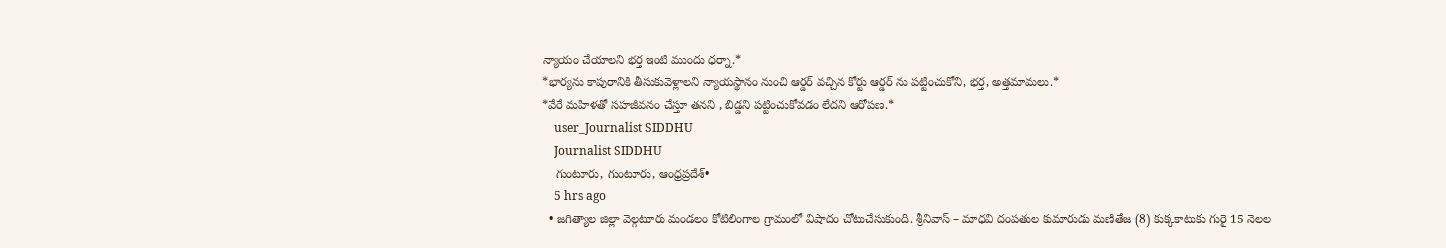న్యాయం చేయాలని భర్త ఇంటి ముందు ధర్నా.*
*భార్యను కాపురానికి తీసుకువెళ్లాలని న్యాయస్థానం నుంచి ఆర్డర్ వచ్చిన కోర్టు ఆర్డర్ ను పట్టించుకోని, భర్త, అత్తమామలు.*
*వేరే మహిళతో సహజీవనం చేస్తూ తనని , బిడ్డని పట్టించుకోవడం లేదని ఆరోపణ.*
    user_Journalist SIDDHU
    Journalist SIDDHU
    గుంటూరు, గుంటూరు, ఆంధ్రప్రదేశ్•
    5 hrs ago
  • జగిత్యాల జిల్లా వెల్గటూరు మండలం కోటిలింగాల గ్రామంలో విషాదం చోటుచేసుకుంది. శ్రీనివాస్ – మాధవి దంపతుల కుమారుడు మణితేజ (8) కుక్కకాటుకు గురై 15 నెలల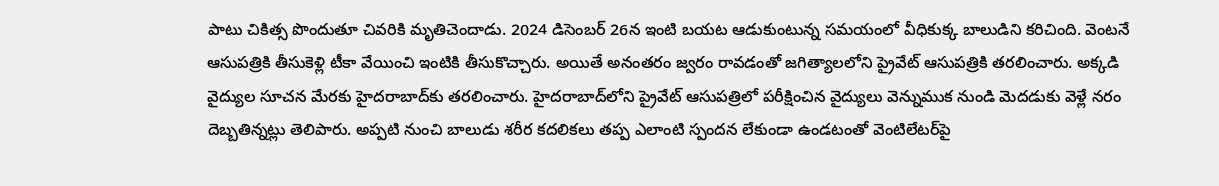పాటు చికిత్స పొందుతూ చివరికి మృతిచెందాడు. 2024 డిసెంబర్ 26న ఇంటి బయట ఆడుకుంటున్న సమయంలో వీధికుక్క బాలుడిని కరిచింది. వెంటనే ఆసుపత్రికి తీసుకెళ్లి టీకా వేయించి ఇంటికి తీసుకొచ్చారు. అయితే అనంతరం జ్వరం రావడంతో జగిత్యాలలోని ప్రైవేట్ ఆసుపత్రికి తరలించారు. అక్కడి వైద్యుల సూచన మేరకు హైదరాబాద్‌కు తరలించారు. హైదరాబాద్‌లోని ప్రైవేట్ ఆసుపత్రిలో పరీక్షించిన వైద్యులు వెన్నుముక నుండి మెదడుకు వెళ్లే నరం దెబ్బతిన్నట్లు తెలిపారు. అప్పటి నుంచి బాలుడు శరీర కదలికలు తప్ప ఎలాంటి స్పందన లేకుండా ఉండటంతో వెంటిలేటర్‌పై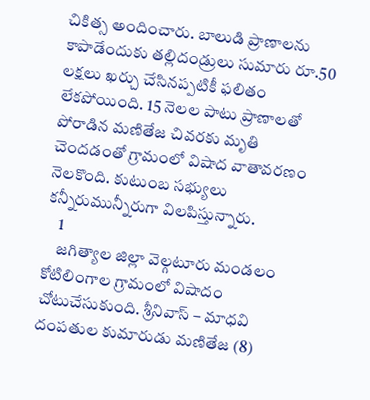చికిత్స అందించారు. బాలుడి ప్రాణాలను కాపాడేందుకు తల్లిదండ్రులు సుమారు రూ.50 లక్షలు ఖర్చు చేసినప్పటికీ ఫలితం లేకపోయింది. 15 నెలల పాటు ప్రాణాలతో పోరాడిన మణితేజ చివరకు మృతి చెందడంతో గ్రామంలో విషాద వాతావరణం నెలకొంది. కుటుంబ సభ్యులు కన్నీరుమున్నీరుగా విలపిస్తున్నారు.
    1
    జగిత్యాల జిల్లా వెల్గటూరు మండలం కోటిలింగాల గ్రామంలో విషాదం చోటుచేసుకుంది. శ్రీనివాస్ – మాధవి దంపతుల కుమారుడు మణితేజ (8)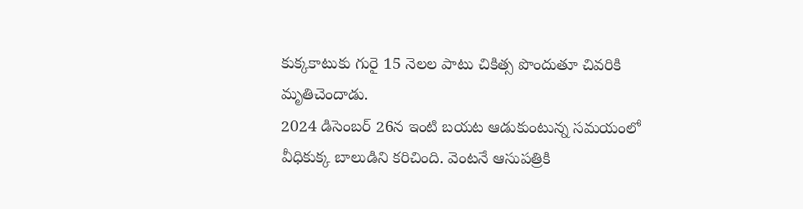కుక్కకాటుకు గురై 15 నెలల పాటు చికిత్స పొందుతూ చివరికి మృతిచెందాడు.
2024 డిసెంబర్ 26న ఇంటి బయట ఆడుకుంటున్న సమయంలో వీధికుక్క బాలుడిని కరిచింది. వెంటనే ఆసుపత్రికి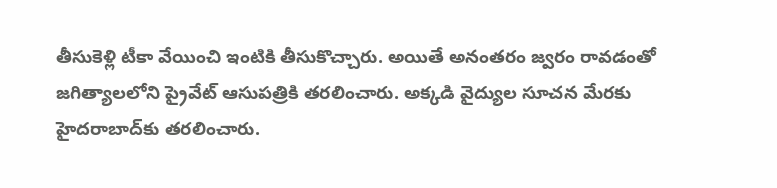తీసుకెళ్లి టీకా వేయించి ఇంటికి తీసుకొచ్చారు. అయితే అనంతరం జ్వరం రావడంతో జగిత్యాలలోని ప్రైవేట్ ఆసుపత్రికి తరలించారు. అక్కడి వైద్యుల సూచన మేరకు హైదరాబాద్‌కు తరలించారు.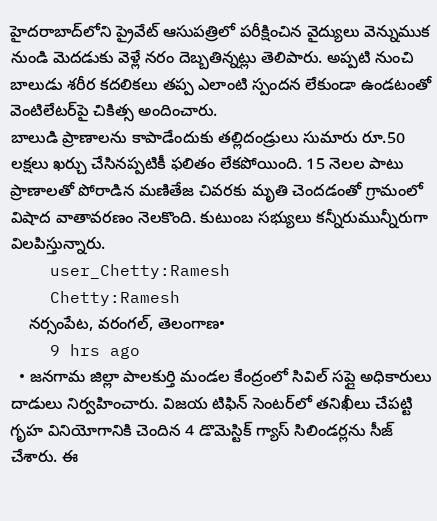హైదరాబాద్‌లోని ప్రైవేట్ ఆసుపత్రిలో పరీక్షించిన వైద్యులు వెన్నుముక నుండి మెదడుకు వెళ్లే నరం దెబ్బతిన్నట్లు తెలిపారు. అప్పటి నుంచి బాలుడు శరీర కదలికలు తప్ప ఎలాంటి స్పందన లేకుండా ఉండటంతో వెంటిలేటర్‌పై చికిత్స అందించారు.
బాలుడి ప్రాణాలను కాపాడేందుకు తల్లిదండ్రులు సుమారు రూ.50 లక్షలు ఖర్చు చేసినప్పటికీ ఫలితం లేకపోయింది. 15 నెలల పాటు ప్రాణాలతో పోరాడిన మణితేజ చివరకు మృతి చెందడంతో గ్రామంలో విషాద వాతావరణం నెలకొంది. కుటుంబ సభ్యులు కన్నీరుమున్నీరుగా విలపిస్తున్నారు.
    user_Chetty:Ramesh
    Chetty:Ramesh
    నర్సంపేట, వరంగల్, తెలంగాణ•
    9 hrs ago
  • జనగామ జిల్లా పాలకుర్తి మండల కేంద్రంలో సివిల్ సప్లై అధికారులు దాడులు నిర్వహించారు. విజయ టిఫిన్ సెంటర్‌లో తనిఖీలు చేపట్టి గృహ వినియోగానికి చెందిన 4 డొమెస్టిక్ గ్యాస్ సిలిండర్లను సీజ్ చేశారు. ఈ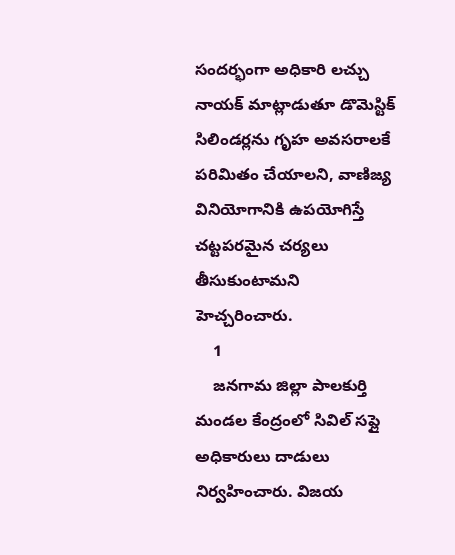సందర్భంగా అధికారి లచ్చు నాయక్ మాట్లాడుతూ డొమెస్టిక్ సిలిండర్లను గృహ అవసరాలకే పరిమితం చేయాలని, వాణిజ్య వినియోగానికి ఉపయోగిస్తే చట్టపరమైన చర్యలు తీసుకుంటామని హెచ్చరించారు.
    1
    జనగామ జిల్లా పాలకుర్తి మండల కేంద్రంలో సివిల్ సప్లై అధికారులు దాడులు నిర్వహించారు. విజయ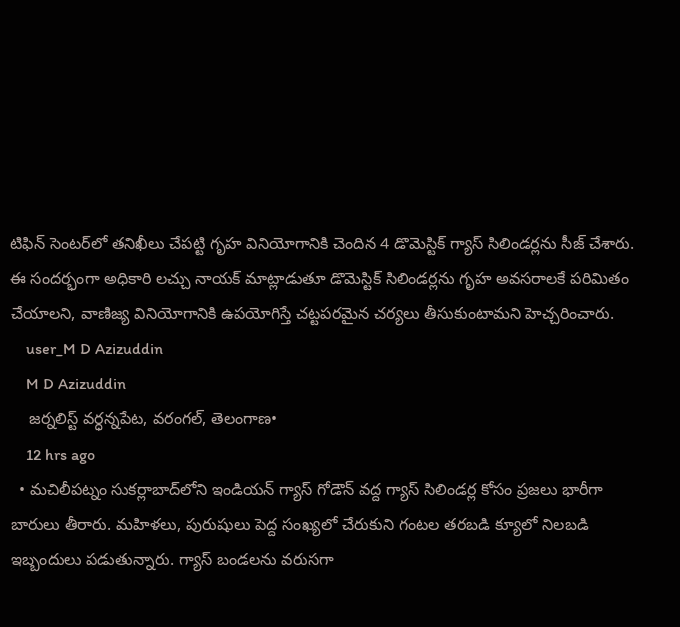టిఫిన్ సెంటర్‌లో తనిఖీలు చేపట్టి గృహ వినియోగానికి చెందిన 4 డొమెస్టిక్ గ్యాస్ సిలిండర్లను సీజ్ చేశారు.
ఈ సందర్భంగా అధికారి లచ్చు నాయక్ మాట్లాడుతూ డొమెస్టిక్ సిలిండర్లను గృహ అవసరాలకే పరిమితం చేయాలని, వాణిజ్య వినియోగానికి ఉపయోగిస్తే చట్టపరమైన చర్యలు తీసుకుంటామని హెచ్చరించారు.
    user_M D Azizuddin
    M D Azizuddin
    జర్నలిస్ట్ వర్ధన్నపేట, వరంగల్, తెలంగాణ•
    12 hrs ago
  • మచిలీపట్నం సుకర్లాబాద్‌లోని ఇండియన్ గ్యాస్ గోడౌన్ వద్ద గ్యాస్ సిలిండర్ల కోసం ప్రజలు భారీగా బారులు తీరారు. మహిళలు, పురుషులు పెద్ద సంఖ్యలో చేరుకుని గంటల తరబడి క్యూలో నిలబడి ఇబ్బందులు పడుతున్నారు. గ్యాస్ బండలను వరుసగా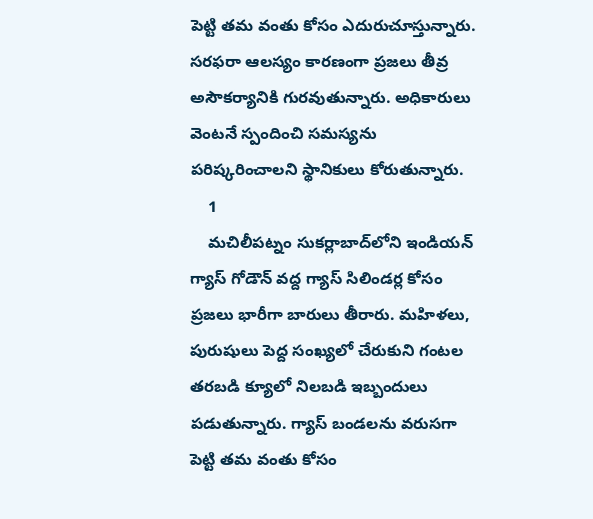పెట్టి తమ వంతు కోసం ఎదురుచూస్తున్నారు. సరఫరా ఆలస్యం కారణంగా ప్రజలు తీవ్ర అసౌకర్యానికి గురవుతున్నారు. అధికారులు వెంటనే స్పందించి సమస్యను పరిష్కరించాలని స్థానికులు కోరుతున్నారు.
    1
    మచిలీపట్నం సుకర్లాబాద్‌లోని ఇండియన్ గ్యాస్ గోడౌన్ వద్ద గ్యాస్ సిలిండర్ల కోసం ప్రజలు భారీగా బారులు తీరారు. మహిళలు, పురుషులు పెద్ద సంఖ్యలో చేరుకుని గంటల తరబడి క్యూలో నిలబడి ఇబ్బందులు పడుతున్నారు. గ్యాస్ బండలను వరుసగా పెట్టి తమ వంతు కోసం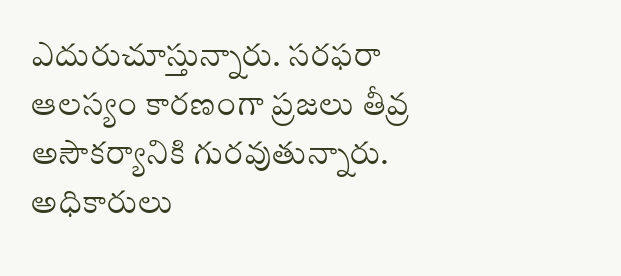ఎదురుచూస్తున్నారు. సరఫరా ఆలస్యం కారణంగా ప్రజలు తీవ్ర అసౌకర్యానికి గురవుతున్నారు. అధికారులు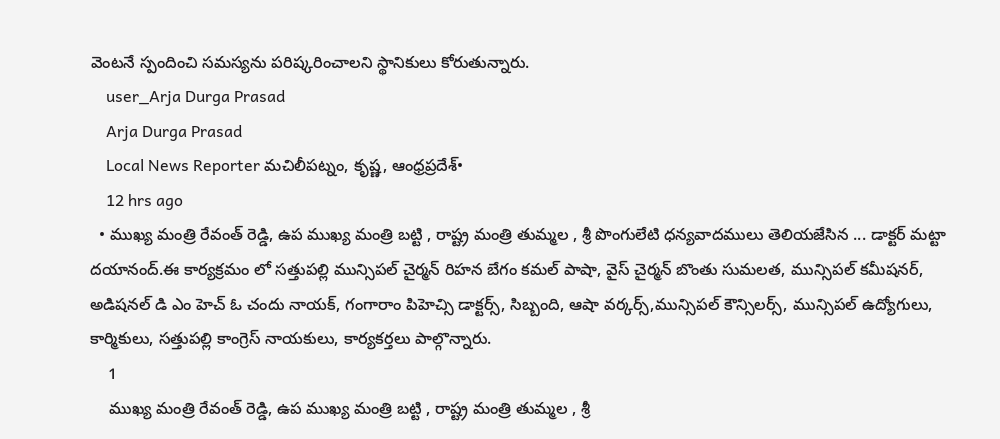వెంటనే స్పందించి సమస్యను పరిష్కరించాలని స్థానికులు కోరుతున్నారు.
    user_Arja Durga Prasad
    Arja Durga Prasad
    Local News Reporter మచిలీపట్నం, కృష్ణ, ఆంధ్రప్రదేశ్•
    12 hrs ago
  • ముఖ్య మంత్రి రేవంత్ రెడ్డి, ఉప ముఖ్య మంత్రి బట్టి , రాష్ట్ర మంత్రి తుమ్మల , శ్రీ పొంగులేటి ధన్యవాదములు తెలియజేసిన ... డాక్టర్ మట్టా దయానంద్.ఈ కార్యక్రమం లో సత్తుపల్లి మున్సిపల్ చైర్మన్ రిహన బేగం కమల్ పాషా, వైస్ చైర్మన్ బొంతు సుమలత, మున్సిపల్ కమీషనర్, అడిషనల్ డి ఎం హెచ్ ఓ చందు నాయక్, గంగారాం పిహెచ్సి డాక్టర్స్, సిబ్బంది, ఆషా వర్కర్స్,మున్సిపల్ కౌన్సిలర్స్, మున్సిపల్ ఉద్యోగులు, కార్మికులు, సత్తుపల్లి కాంగ్రెస్ నాయకులు, కార్యకర్తలు పాల్గొన్నారు.
    1
    ముఖ్య మంత్రి రేవంత్ రెడ్డి, ఉప ముఖ్య మంత్రి బట్టి , రాష్ట్ర మంత్రి తుమ్మల , శ్రీ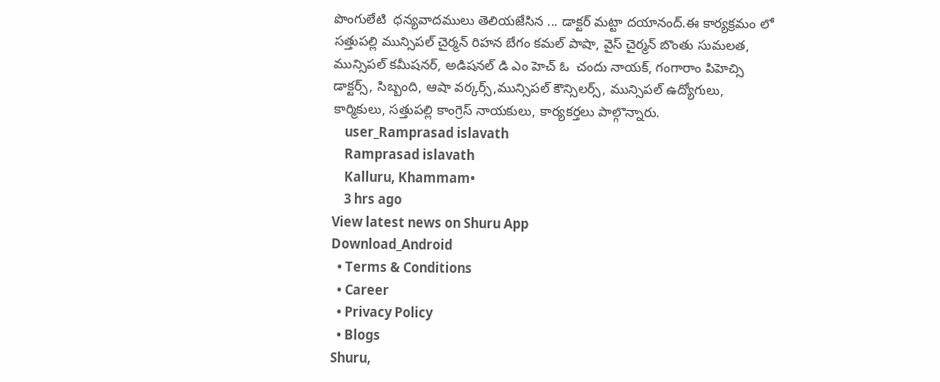పొంగులేటి  ధన్యవాదములు తెలియజేసిన ... డాక్టర్ మట్టా దయానంద్.ఈ కార్యక్రమం లో సత్తుపల్లి మున్సిపల్ చైర్మన్ రిహన బేగం కమల్ పాషా, వైస్ చైర్మన్ బొంతు సుమలత, మున్సిపల్ కమీషనర్, అడిషనల్ డి ఎం హెచ్ ఓ  చందు నాయక్, గంగారాం పిహెచ్సి   డాక్టర్స్, సిబ్బంది, ఆషా వర్కర్స్,మున్సిపల్ కౌన్సిలర్స్, మున్సిపల్ ఉద్యోగులు, కార్మికులు, సత్తుపల్లి కాంగ్రెస్ నాయకులు, కార్యకర్తలు పాల్గొన్నారు.
    user_Ramprasad islavath
    Ramprasad islavath
    Kalluru, Khammam•
    3 hrs ago
View latest news on Shuru App
Download_Android
  • Terms & Conditions
  • Career
  • Privacy Policy
  • Blogs
Shuru,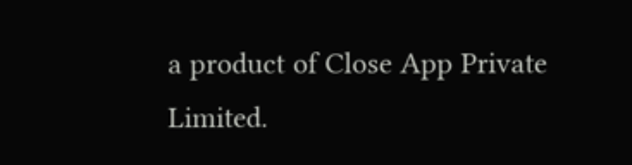a product of Close App Private Limited.